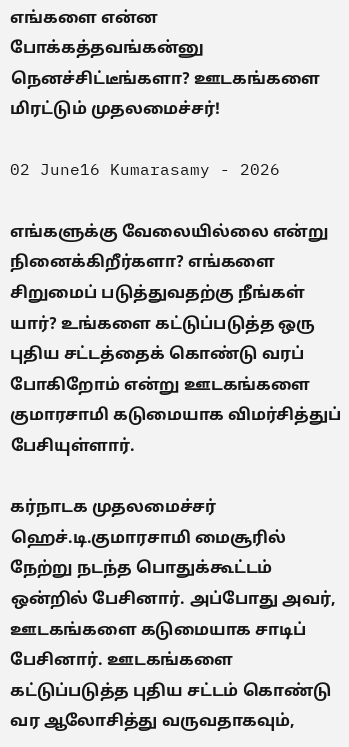எங்களை என்ன போக்கத்தவங்கன்னு நெனச்சிட்டீங்களா? ஊடகங்களை மிரட்டும் முதலமைச்சர்!

02 June16 Kumarasamy - 2026

எங்களுக்கு வேலையில்லை என்று நினைக்கிறீர்களா? எங்களை சிறுமைப் படுத்துவதற்கு நீங்கள் யார்? உங்களை கட்டுப்படுத்த ஒரு புதிய சட்டத்தைக் கொண்டு வரப் போகிறோம் என்று ஊடகங்களை குமாரசாமி கடுமையாக விமர்சித்துப் பேசியுள்ளார்.

கர்நாடக முதலமைச்சர் ஹெச்.டி.குமாரசாமி மைசூரில் நேற்று நடந்த பொதுக்கூட்டம் ஒன்றில் பேசினார். அப்போது அவர், ஊடகங்களை கடுமையாக சாடிப் பேசினார். ஊடகங்களை கட்டுப்படுத்த புதிய சட்டம் கொண்டு வர ஆலோசித்து வருவதாகவும்,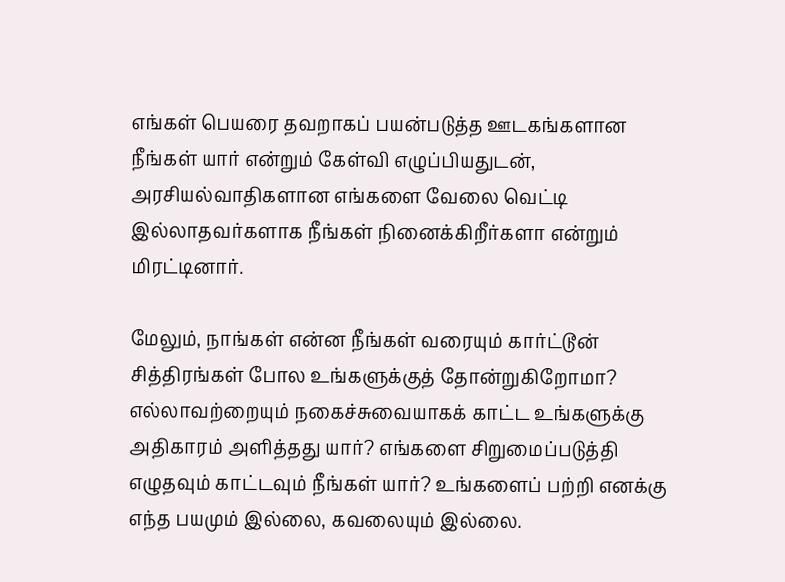எங்கள் பெயரை தவறாகப் பயன்படுத்த ஊடகங்களான நீங்கள் யார் என்றும் கேள்வி எழுப்பியதுடன், அரசியல்வாதிகளான எங்களை வேலை வெட்டி இல்லாதவர்களாக நீங்கள் நினைக்கிறீர்களா என்றும் மிரட்டினார்.

மேலும், நாங்கள் என்ன நீங்கள் வரையும் கார்ட்டூன் சித்திரங்கள் போல உங்களுக்குத் தோன்றுகிறோமா? எல்லாவற்றையும் நகைச்சுவையாகக் காட்ட உங்களுக்கு அதிகாரம் அளித்தது யார்? எங்களை சிறுமைப்படுத்தி எழுதவும் காட்டவும் நீங்கள் யார்? உங்களைப் பற்றி எனக்கு எந்த பயமும் இல்லை, கவலையும் இல்லை.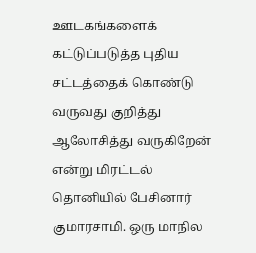ஊடகங்களைக் கட்டுப்படுத்த புதிய சட்டத்தைக் கொண்டு வருவது குறித்து ஆலோசித்து வருகிறேன் என்று மிரட்டல் தொனியில் பேசினார் குமாரசாமி. ஒரு மாநில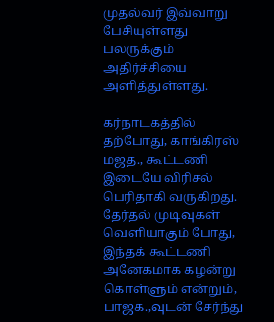முதல்வர் இவ்வாறு பேசியுள்ளது பலருக்கும் அதிர்ச்சியை அளித்துள்ளது.

கர்நாடகத்தில் தற்போது, காங்கிரஸ் மஜத., கூட்டணி இடையே விரிசல் பெரிதாகி வருகிறது. தேர்தல் முடிவுகள் வெளியாகும் போது, இந்தக் கூட்டணி அனேகமாக கழன்று கொள்ளும் என்றும், பாஜக.,வுடன் சேர்ந்து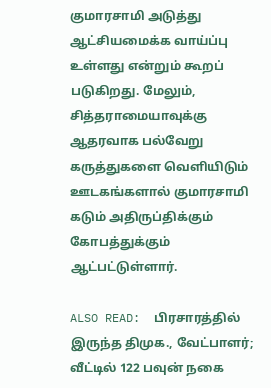குமாரசாமி அடுத்து ஆட்சியமைக்க வாய்ப்பு உள்ளது என்றும் கூறப் படுகிறது. மேலும், சித்தராமையாவுக்கு ஆதரவாக பல்வேறு கருத்துகளை வெளியிடும் ஊடகங்களால் குமாரசாமி கடும் அதிருப்திக்கும் கோபத்துக்கும் ஆட்பட்டுள்ளார்.

ALSO READ:  பிரசாரத்தில் இருந்த திமுக., வேட்பாளர்; வீட்டில் 122 பவுன் நகை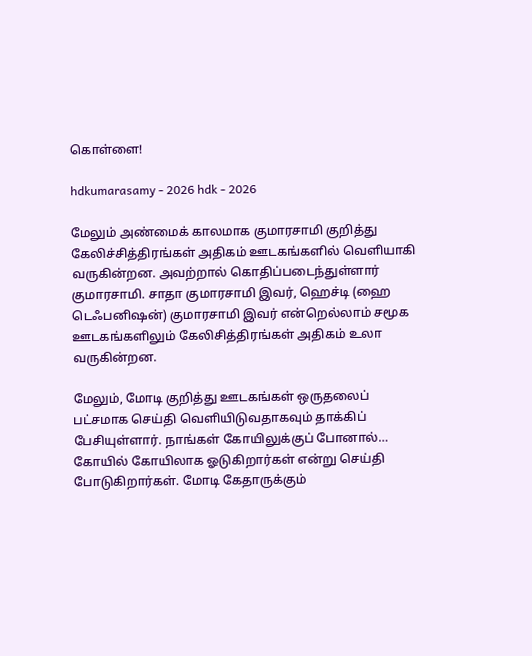கொள்ளை!

hdkumarasamy - 2026 hdk - 2026

மேலும் அண்மைக் காலமாக குமாரசாமி குறித்து கேலிச்சித்திரங்கள் அதிகம் ஊடகங்களில் வெளியாகி வருகின்றன. அவற்றால் கொதிப்படைந்துள்ளார் குமாரசாமி. சாதா குமாரசாமி இவர், ஹெச்டி (ஹை டெஃபனிஷன்) குமாரசாமி இவர் என்றெல்லாம் சமூக ஊடகங்களிலும் கேலிசித்திரங்கள் அதிகம் உலா வருகின்றன.

மேலும், மோடி குறித்து ஊடகங்கள் ஒருதலைப் பட்சமாக செய்தி வெளியிடுவதாகவும் தாக்கிப் பேசியுள்ளார். நாங்கள் கோயிலுக்குப் போனால்… கோயில் கோயிலாக ஓடுகிறார்கள் என்று செய்தி போடுகிறார்கள். மோடி கேதாருக்கும்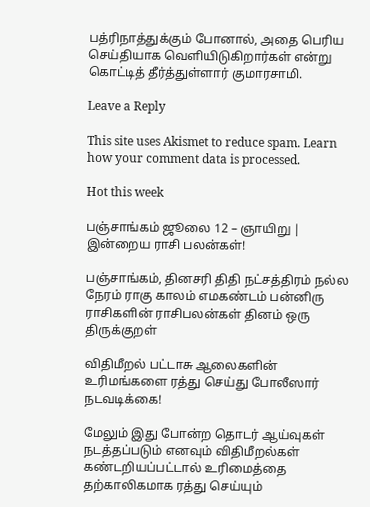பத்ரிநாத்துக்கும் போனால், அதை பெரிய செய்தியாக வெளியிடுகிறார்கள் என்று கொட்டித் தீர்த்துள்ளார் குமாரசாமி.

Leave a Reply

This site uses Akismet to reduce spam. Learn how your comment data is processed.

Hot this week

பஞ்சாங்கம் ஜூலை 12 – ஞாயிறு | இன்றைய ராசி பலன்கள்!

பஞ்சாங்கம், தினசரி திதி நட்சத்திரம் நல்ல நேரம் ராகு காலம் எமகண்டம் பன்னிரு ராசிகளின் ராசிபலன்கள் தினம் ஒரு திருக்குறள்

விதிமீறல் பட்டாசு ஆலைகளின் உரிமங்களை ரத்து செய்து போலீஸார் நடவடிக்கை!

மேலும் இது போன்ற தொடர் ஆய்வுகள் நடத்தப்படும் எனவும் விதிமீறல்கள் கண்டறியப்பட்டால் உரிமைத்தை தற்காலிகமாக ரத்து செய்யும்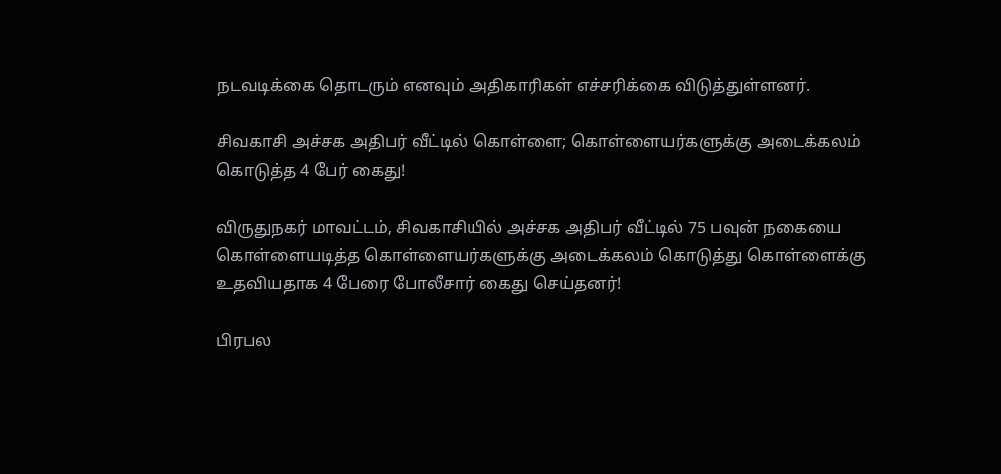நடவடிக்கை தொடரும் எனவும் அதிகாரிகள் எச்சரிக்கை விடுத்துள்ளனர்.

சிவகாசி அச்சக அதிபர் வீட்டில் கொள்ளை; கொள்ளையர்களுக்கு அடைக்கலம் கொடுத்த 4 பேர் கைது!

விருதுநகர் மாவட்டம், சிவகாசியில் அச்சக அதிபர் வீட்டில் 75 பவுன் நகையை கொள்ளையடித்த கொள்ளையர்களுக்கு அடைக்கலம் கொடுத்து கொள்ளைக்கு உதவியதாக 4 பேரை போலீசார் கைது செய்தனர்!

பிரபல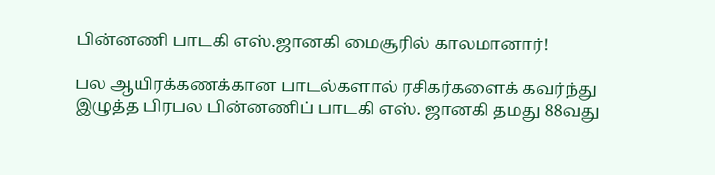பின்னணி பாடகி எஸ்.ஜானகி மைசூரில் காலமானார்!

பல ஆயிரக்கணக்கான பாடல்களால் ரசிகர்களைக் கவர்ந்து இழுத்த பிரபல பின்னணிப் பாடகி எஸ். ஜானகி தமது 88வது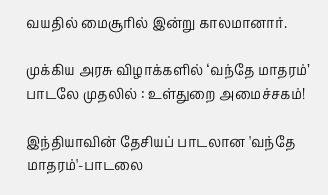வயதில் மைசூரில் இன்று காலமானார்.

முக்கிய அரசு விழாக்களில் ‘வந்தே மாதரம்’ பாடலே முதலில் : உள்துறை அமைச்சகம்!

இந்தியாவின் தேசியப் பாடலான 'வந்தே மாதரம்'-பாடலை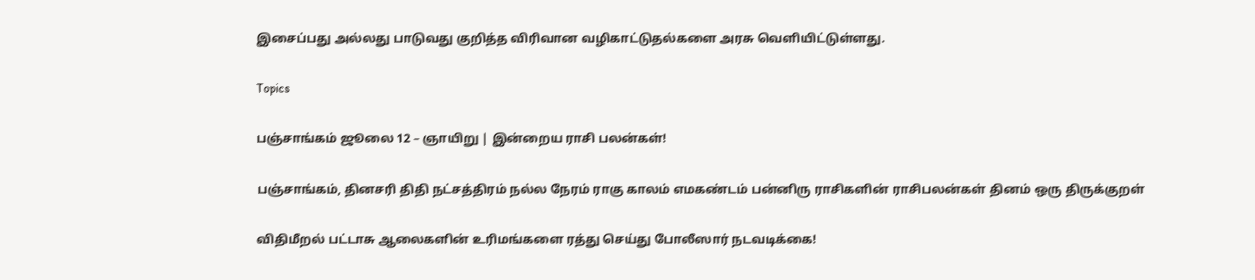இசைப்பது அல்லது பாடுவது குறித்த விரிவான வழிகாட்டுதல்களை அரசு வெளியிட்டுள்ளது.

Topics

பஞ்சாங்கம் ஜூலை 12 – ஞாயிறு | இன்றைய ராசி பலன்கள்!

பஞ்சாங்கம், தினசரி திதி நட்சத்திரம் நல்ல நேரம் ராகு காலம் எமகண்டம் பன்னிரு ராசிகளின் ராசிபலன்கள் தினம் ஒரு திருக்குறள்

விதிமீறல் பட்டாசு ஆலைகளின் உரிமங்களை ரத்து செய்து போலீஸார் நடவடிக்கை!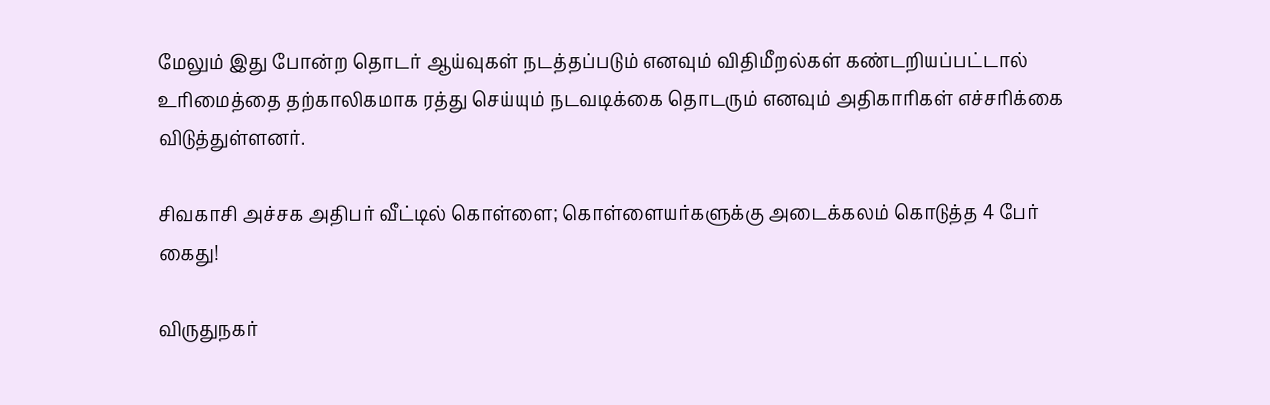மேலும் இது போன்ற தொடர் ஆய்வுகள் நடத்தப்படும் எனவும் விதிமீறல்கள் கண்டறியப்பட்டால் உரிமைத்தை தற்காலிகமாக ரத்து செய்யும் நடவடிக்கை தொடரும் எனவும் அதிகாரிகள் எச்சரிக்கை விடுத்துள்ளனர்.

சிவகாசி அச்சக அதிபர் வீட்டில் கொள்ளை; கொள்ளையர்களுக்கு அடைக்கலம் கொடுத்த 4 பேர் கைது!

விருதுநகர்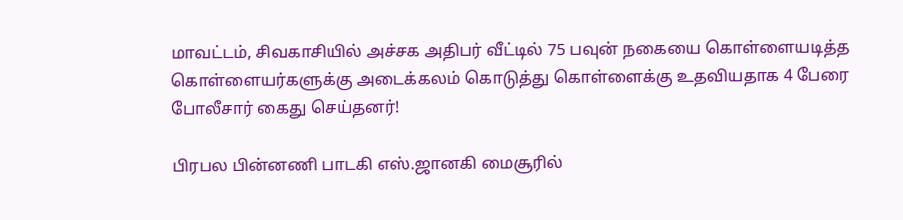மாவட்டம், சிவகாசியில் அச்சக அதிபர் வீட்டில் 75 பவுன் நகையை கொள்ளையடித்த கொள்ளையர்களுக்கு அடைக்கலம் கொடுத்து கொள்ளைக்கு உதவியதாக 4 பேரை போலீசார் கைது செய்தனர்!

பிரபல பின்னணி பாடகி எஸ்.ஜானகி மைசூரில்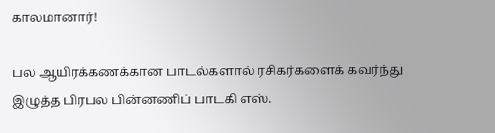காலமானார்!

பல ஆயிரக்கணக்கான பாடல்களால் ரசிகர்களைக் கவர்ந்து இழுத்த பிரபல பின்னணிப் பாடகி எஸ்.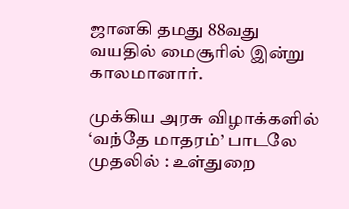ஜானகி தமது 88வது வயதில் மைசூரில் இன்று காலமானார்.

முக்கிய அரசு விழாக்களில் ‘வந்தே மாதரம்’ பாடலே முதலில் : உள்துறை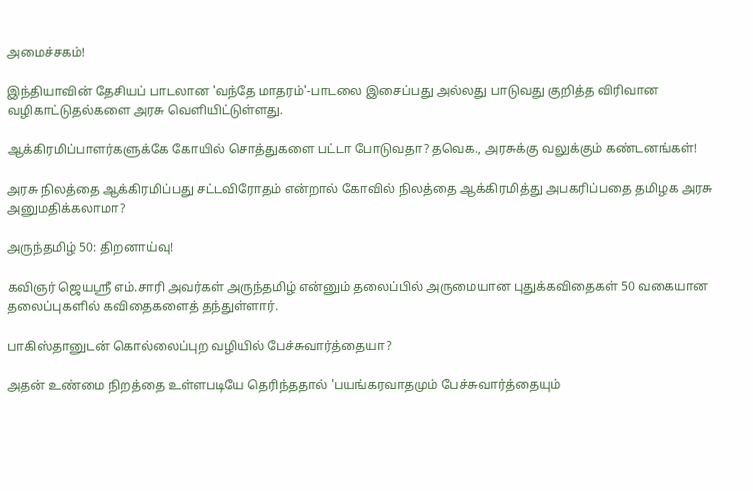அமைச்சகம்!

இந்தியாவின் தேசியப் பாடலான 'வந்தே மாதரம்'-பாடலை இசைப்பது அல்லது பாடுவது குறித்த விரிவான வழிகாட்டுதல்களை அரசு வெளியிட்டுள்ளது.

ஆக்கிரமிப்பாளர்களுக்கே கோயில் சொத்துகளை பட்டா போடுவதா? தவெக., அரசுக்கு வலுக்கும் கண்டனங்கள்!

அரசு நிலத்தை ஆக்கிரமிப்பது சட்டவிரோதம் என்றால் கோவில் நிலத்தை ஆக்கிரமித்து அபகரிப்பதை தமிழக அரசு அனுமதிக்கலாமா?

அருந்தமிழ் 50: திறனாய்வு!

கவிஞர் ஜெயஸ்ரீ எம்.சாரி அவர்கள் அருந்தமிழ் என்னும் தலைப்பில் அருமையான புதுக்கவிதைகள் 50 வகையான தலைப்புகளில் கவிதைகளைத் தந்துள்ளார்.

பாகிஸ்தானுடன் கொல்லைப்புற வழியில் பேச்சுவார்த்தையா?

அதன் உண்மை நிறத்தை உள்ளபடியே தெரிந்ததால் 'பயங்கரவாதமும் பேச்சுவார்த்தையும்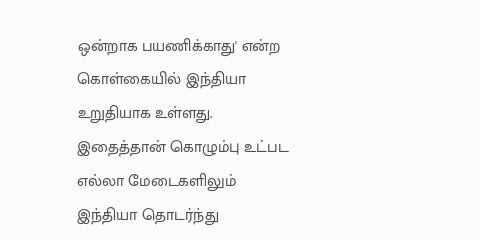ஒன்றாக பயணிக்காது' என்ற கொள்கையில் இந்தியா உறுதியாக உள்ளது. இதைத்தான் கொழும்பு உட்பட எல்லா மேடைகளிலும் இந்தியா தொடர்ந்து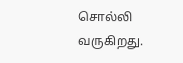சொல்லி வருகிறது.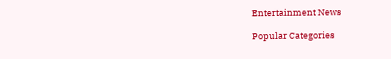Entertainment News

Popular Categories